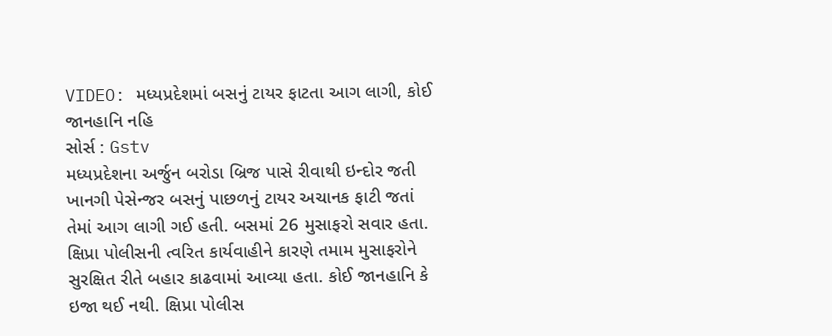VIDEO: મધ્યપ્રદેશમાં બસનું ટાયર ફાટતા આગ લાગી, કોઈ જાનહાનિ નહિ
સોર્સ : Gstv
મધ્યપ્રદેશના અર્જુન બરોડા બ્રિજ પાસે રીવાથી ઇન્દોર જતી ખાનગી પેસેન્જર બસનું પાછળનું ટાયર અચાનક ફાટી જતાં તેમાં આગ લાગી ગઈ હતી. બસમાં 26 મુસાફરો સવાર હતા. ક્ષિપ્રા પોલીસની ત્વરિત કાર્યવાહીને કારણે તમામ મુસાફરોને સુરક્ષિત રીતે બહાર કાઢવામાં આવ્યા હતા. કોઈ જાનહાનિ કે ઇજા થઈ નથી. ક્ષિપ્રા પોલીસ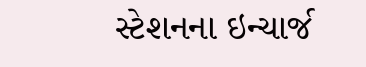સ્ટેશનના ઇન્ચાર્જ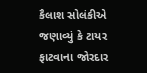કૈલાશ સોલંકીએ જણાવ્યું કે ટાયર ફાટવાના જોરદાર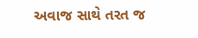અવાજ સાથે તરત જ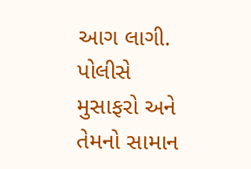આગ લાગી. પોલીસે મુસાફરો અને તેમનો સામાન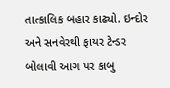તાત્કાલિક બહાર કાઢ્યો. ઇન્દોર અને સનવેરથી ફાયર ટેન્ડર બોલાવી આગ પર કાબુ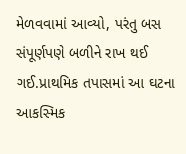મેળવવામાં આવ્યો, પરંતુ બસ સંપૂર્ણપણે બળીને રાખ થઈ ગઈ.પ્રાથમિક તપાસમાં આ ઘટના આકસ્મિક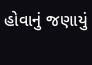હોવાનું જણાયું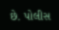છે. પોલીસ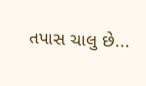તપાસ ચાલુ છે...